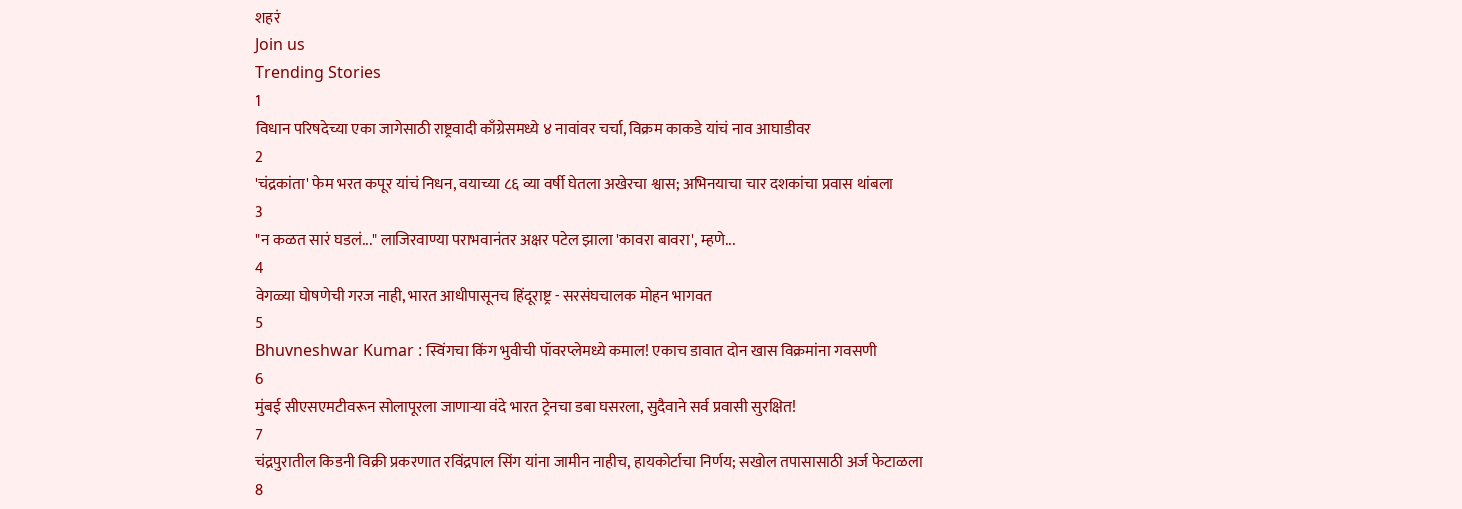शहरं
Join us
Trending Stories
1
विधान परिषदेच्या एका जागेसाठी राष्ट्रवादी काँग्रेसमध्ये ४ नावांवर चर्चा, विक्रम काकडे यांचं नाव आघाडीवर
2
'चंद्रकांता' फेम भरत कपूर यांचं निधन, वयाच्या ८६ व्या वर्षी घेतला अखेरचा श्वास; अभिनयाचा चार दशकांचा प्रवास थांबला
3
"न कळत सारं घडलं..." लाजिरवाण्या पराभवानंतर अक्षर पटेल झाला 'कावरा बावरा', म्हणे...
4
वेगळ्या घोषणेची गरज नाही, भारत आधीपासूनच हिंदूराष्ट्र - सरसंघचालक मोहन भागवत
5
Bhuvneshwar Kumar : स्विंगचा किंग भुवीची पॉवरप्लेमध्ये कमाल! एकाच डावात दोन खास विक्रमांना गवसणी
6
मुंबई सीएसएमटीवरून सोलापूरला जाणाऱ्या वंदे भारत ट्रेनचा डबा घसरला, सुदैवाने सर्व प्रवासी सुरक्षित!
7
चंद्रपुरातील किडनी विक्री प्रकरणात रविंद्रपाल सिंग यांना जामीन नाहीच, हायकोर्टाचा निर्णय; सखोल तपासासाठी अर्ज फेटाळला
8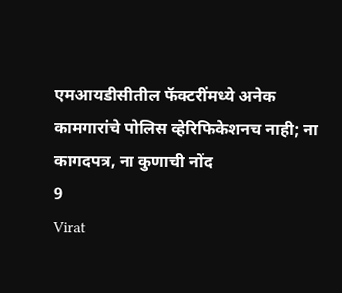एमआयडीसीतील फॅक्टरींमध्ये अनेक कामगारांचे पोलिस व्हेरिफिकेशनच नाही; ना कागदपत्र, ना कुणाची नोंद
9
Virat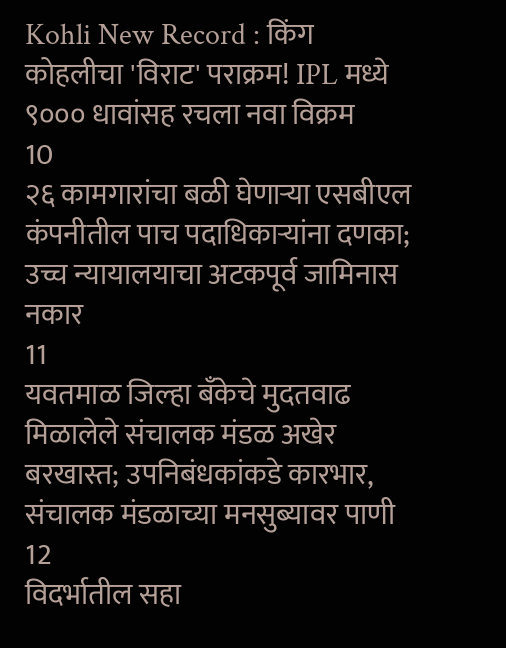Kohli New Record : किंग कोहलीचा 'विराट' पराक्रम! IPL मध्ये ९००० धावांसह रचला नवा विक्रम
10
२६ कामगारांचा बळी घेणाऱ्या एसबीएल कंपनीतील पाच पदाधिकाऱ्यांना दणका; उच्च न्यायालयाचा अटकपूर्व जामिनास नकार
11
यवतमाळ जिल्हा बँकेचे मुदतवाढ मिळालेले संचालक मंडळ अखेर बरखास्त; उपनिबंधकांकडे कारभार, संचालक मंडळाच्या मनसुब्यावर पाणी
12
विदर्भातील सहा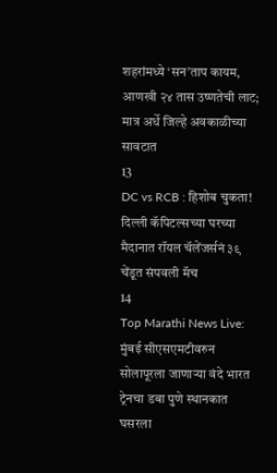शहरांमध्ये ‘सन’ताप कायम, आणखी २४ तास उष्णतेची लाट; मात्र अर्धे जिल्हे अवकाळीच्या सावटात
13
DC vs RCB : हिशोब चुकता! दिल्ली कॅपिटल्सच्या घरच्या मैदानात रॉयल चॅलेंजर्सनं ३९ चेंडूत संपवली मॅच
14
Top Marathi News Live: मुंबई सीएसएमटीवरुन सोलापूरला जाणाऱ्या वंदे भारत ट्रेनचा डबा पुणे स्थानकात घसरला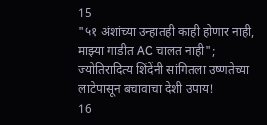15
"५१ अंशांच्या उन्हातही काही होणार नाही, माझ्या गाडीत AC चालत नाही"; ज्योतिरादित्य शिंदेंनी सांगितला उष्णतेच्या लाटेपासून बचावाचा देशी उपाय!
16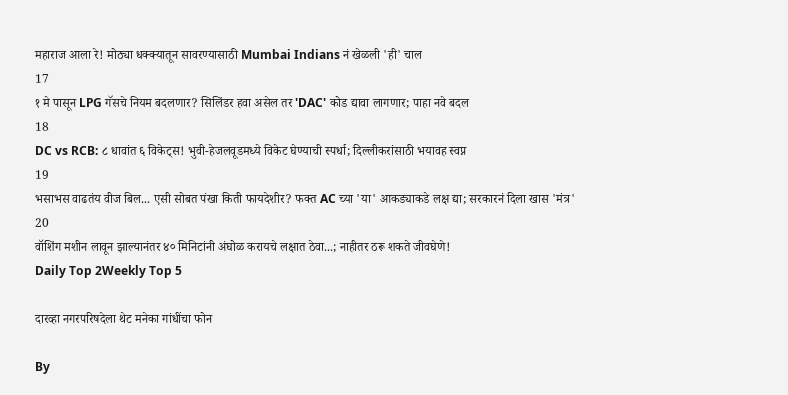महाराज आला रे! मोठ्या धक्क्यातून सावरण्यासाठी Mumbai Indians नं खेळली 'ही' चाल
17
१ मे पासून LPG गॅसचे नियम बदलणार? सिलिंडर हवा असेल तर 'DAC' कोड द्यावा लागणार; पाहा नवे बदल
18
DC vs RCB: ८ धावांत ६ विकेट्स! भुवी-हेजलवूडमध्ये विकेट घेण्याची स्पर्धा; दिल्लीकरांसाठी भयावह स्वप्न
19
भसाभस वाढतंय वीज बिल... एसी सोबत पंखा किती फायदेशीर? फक्त AC च्या 'या' आकड्याकडे लक्ष द्या; सरकारनं दिला खास 'मंत्र'
20
वॉशिंग मशीन लावून झाल्यानंतर ४० मिनिटांनी अंघोळ करायचे लक्षात ठेवा...; नाहीतर ठरू शकते जीवघेणे!
Daily Top 2Weekly Top 5

दारव्हा नगरपरिषदेला थेट मनेका गांधींचा फोन

By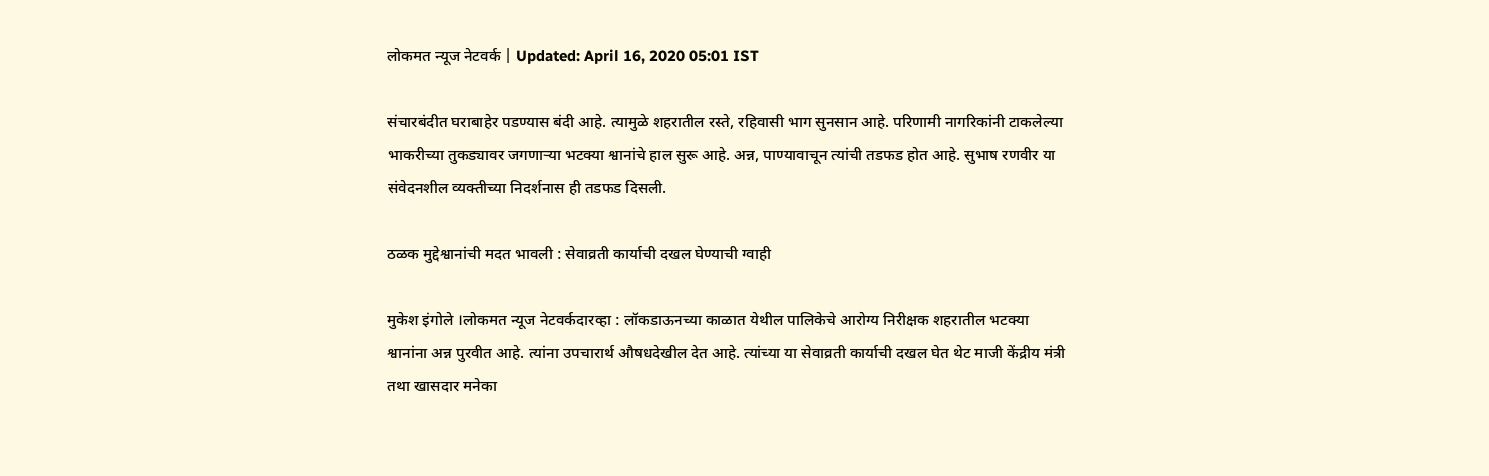लोकमत न्यूज नेटवर्क | Updated: April 16, 2020 05:01 IST

संचारबंदीत घराबाहेर पडण्यास बंदी आहे. त्यामुळे शहरातील रस्ते, रहिवासी भाग सुनसान आहे. परिणामी नागरिकांनी टाकलेल्या भाकरीच्या तुकड्यावर जगणाऱ्या भटक्या श्वानांचे हाल सुरू आहे. अन्न, पाण्यावाचून त्यांची तडफड होत आहे. सुभाष रणवीर या संवेदनशील व्यक्तीच्या निदर्शनास ही तडफड दिसली.

ठळक मुद्देश्वानांची मदत भावली : सेवाव्रती कार्याची दखल घेण्याची ग्वाही

मुकेश इंगोले ।लोकमत न्यूज नेटवर्कदारव्हा : लॉकडाऊनच्या काळात येथील पालिकेचे आरोग्य निरीक्षक शहरातील भटक्या श्वानांना अन्न पुरवीत आहे. त्यांना उपचारार्थ औषधदेखील देत आहे. त्यांच्या या सेवाव्रती कार्याची दखल घेत थेट माजी केंद्रीय मंत्री तथा खासदार मनेका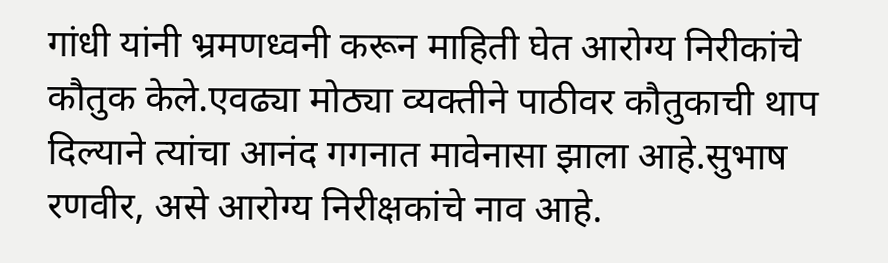गांधी यांनी भ्रमणध्वनी करून माहिती घेत आरोग्य निरीकांचे कौतुक केले.एवढ्या मोठ्या व्यक्तीने पाठीवर कौतुकाची थाप दिल्याने त्यांचा आनंद गगनात मावेनासा झाला आहे.सुभाष रणवीर, असे आरोग्य निरीक्षकांचे नाव आहे.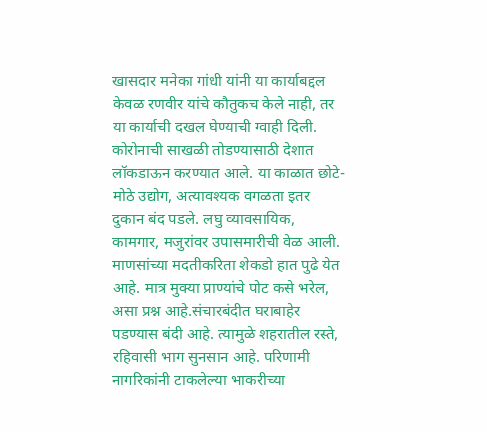खासदार मनेका गांधी यांनी या कार्याबद्दल केवळ रणवीर यांचे कौतुकच केले नाही, तर या कार्याची दखल घेण्याची ग्वाही दिली. कोरोनाची साखळी तोडण्यासाठी देशात लॉकडाऊन करण्यात आले. या काळात छोटे-मोठे उद्योग, अत्यावश्यक वगळता इतर दुकान बंद पडले. लघु व्यावसायिक, कामगार, मजुरांवर उपासमारीची वेळ आली. माणसांच्या मदतीकरिता शेकडो हात पुढे येत आहे. मात्र मुक्या प्राण्यांचे पोट कसे भरेल, असा प्रश्न आहे.संचारबंदीत घराबाहेर पडण्यास बंदी आहे. त्यामुळे शहरातील रस्ते, रहिवासी भाग सुनसान आहे. परिणामी नागरिकांनी टाकलेल्या भाकरीच्या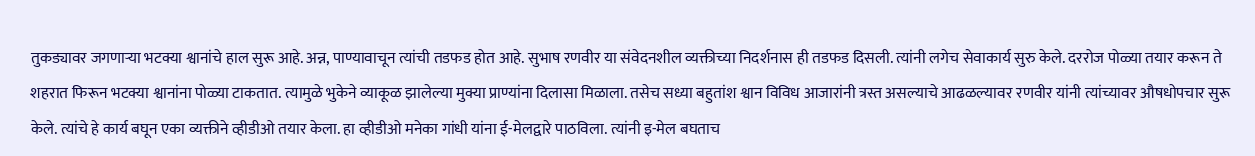तुकड्यावर जगणाऱ्या भटक्या श्वानांचे हाल सुरू आहे. अन्न, पाण्यावाचून त्यांची तडफड होत आहे. सुभाष रणवीर या संवेदनशील व्यक्तीच्या निदर्शनास ही तडफड दिसली. त्यांनी लगेच सेवाकार्य सुरु केले. दररोज पोळ्या तयार करून ते शहरात फिरून भटक्या श्वानांना पोळ्या टाकतात. त्यामुळे भुकेने व्याकूळ झालेल्या मुक्या प्राण्यांना दिलासा मिळाला. तसेच सध्या बहुतांश श्वान विविध आजारांनी त्रस्त असल्याचे आढळल्यावर रणवीर यांनी त्यांच्यावर औषधोपचार सुरू केले. त्यांचे हे कार्य बघून एका व्यक्तीने व्हीडीओ तयार केला. हा व्हीडीओ मनेका गांधी यांना ई-मेलद्वारे पाठविला. त्यांनी इ-मेल बघताच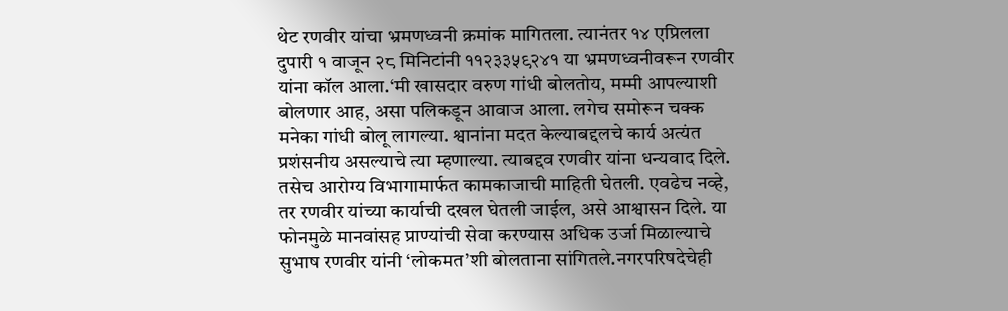थेट रणवीर यांचा भ्रमणध्वनी क्रमांक मागितला. त्यानंतर १४ एप्रिलला दुपारी १ वाजून २८ मिनिटांनी ११२३३५९२४१ या भ्रमणध्वनीवरून रणवीर यांना कॉल आला.‘मी खासदार वरुण गांधी बोलतोय, मम्मी आपल्याशी बोलणार आह, असा पलिकडून आवाज आला. लगेच समोरून चक्क मनेका गांधी बोलू लागल्या. श्वानांना मदत केल्याबद्दलचे कार्य अत्यंत प्रशंसनीय असल्याचे त्या म्हणाल्या. त्याबद्दव रणवीर यांना धन्यवाद दिले. तसेच आरोग्य विभागामार्फत कामकाजाची माहिती घेतली. एवढेच नव्हे, तर रणवीर यांच्या कार्याची दखल घेतली जाईल, असे आश्वासन दिले. या फोनमुळे मानवांसह प्राण्यांची सेवा करण्यास अधिक उर्जा मिळाल्याचे सुभाष रणवीर यांनी ‘लोकमत’शी बोलताना सांगितले.नगरपरिषदेचेही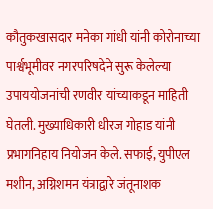कौतुकखासदार मनेका गांधी यांनी कोरोनाच्या पार्श्वभूमीवर नगरपरिषदेने सुरू केलेल्या उपाययोजनांची रणवीर यांच्याकडून माहिती घेतली. मुख्याधिकारी धीरज गोहाड यांनी प्रभागनिहाय नियोजन केले. सफाई, युपीएल मशीन, अग्निशमन यंत्राद्वारे जंतूनाशक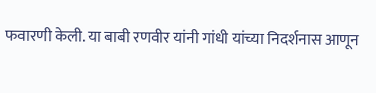फवारणी केली. या बाबी रणवीर यांनी गांधी यांच्या निदर्शनास आणून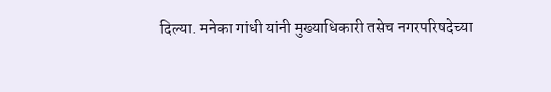दिल्या. मनेका गांधी यांनी मुख्याधिकारी तसेच नगरपरिषदेच्या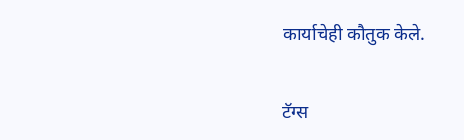कार्याचेही कौतुक केले.

टॅग्स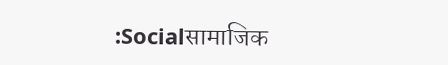:Socialसामाजिक